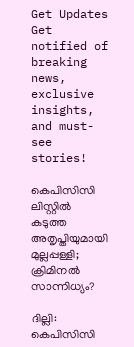Get Updates
Get notified of breaking news, exclusive insights, and must-see stories!

കെപിസിസി ലിസ്റ്റിൽ കടുത്ത അതൃപ്തിയുമായി മുല്ലപ്പള്ളി; ക്രിമിനൽ സാന്നിധ്യം?

ദില്ലി: കെപിസിസി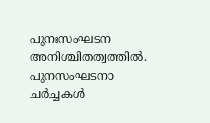പുനഃസംഘടന അനിശ്ചിതത്വത്തിൽ. പുനസംഘടനാ ചര്‍ച്ചകൾ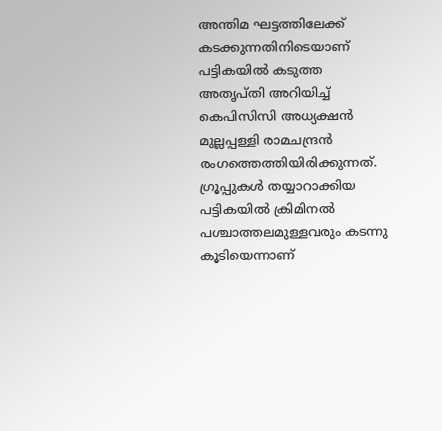അന്തിമ ഘട്ടത്തിലേക്ക് കടക്കുന്നതിനിടെയാണ് പട്ടികയിൽ കടുത്ത അതൃപ്തി അറിയിച്ച് കെപിസിസി അധ്യക്ഷൻ മുല്ലപ്പള്ളി രാമചന്ദ്രൻ രംഗത്തെത്തിയിരിക്കുന്നത്. ഗ്രൂപ്പുകൾ തയ്യാറാക്കിയ പട്ടികയിൽ ക്രിമിനൽ പശ്ചാത്തലമുള്ളവരും കടന്നു കൂടിയെന്നാണ്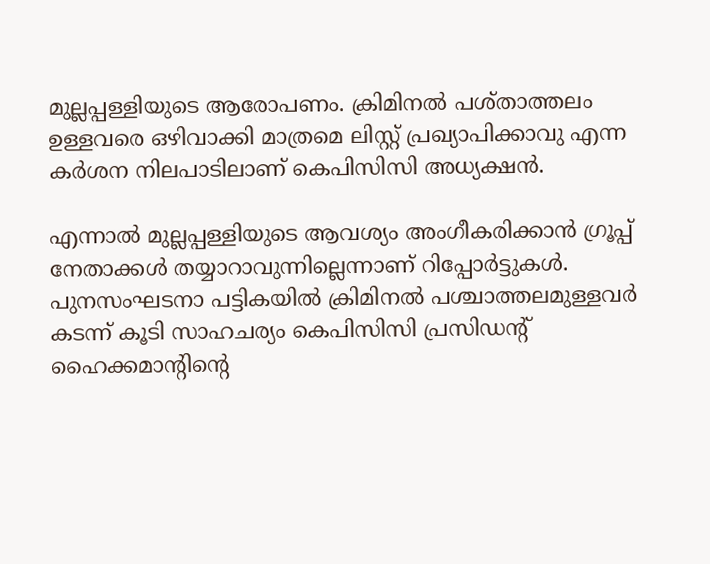മുല്ലപ്പള്ളിയുടെ ആരോപണം. ക്രിമിനൽ പശ്താത്തലം ഉള്ളവരെ ഒഴിവാക്കി മാത്രമെ ലിസ്റ്റ് പ്രഖ്യാപിക്കാവു എന്ന കര്‍ശന നിലപാടിലാണ് കെപിസിസി അധ്യക്ഷൻ.

എന്നാൽ മുല്ലപ്പള്ളിയുടെ ആവശ്യം അംഗീകരിക്കാൻ ഗ്രൂപ്പ് നേതാക്കൾ തയ്യാറാവുന്നില്ലെന്നാണ് റിപ്പോർട്ടുകൾ. പുനസംഘടനാ പട്ടികയിൽ ക്രിമിനൽ പശ്ചാത്തലമുള്ളവര്‍ കടന്ന് കൂടി സാഹചര്യം കെപിസിസി പ്രസിഡന്‍റ് ഹൈക്കമാന്റിന്റെ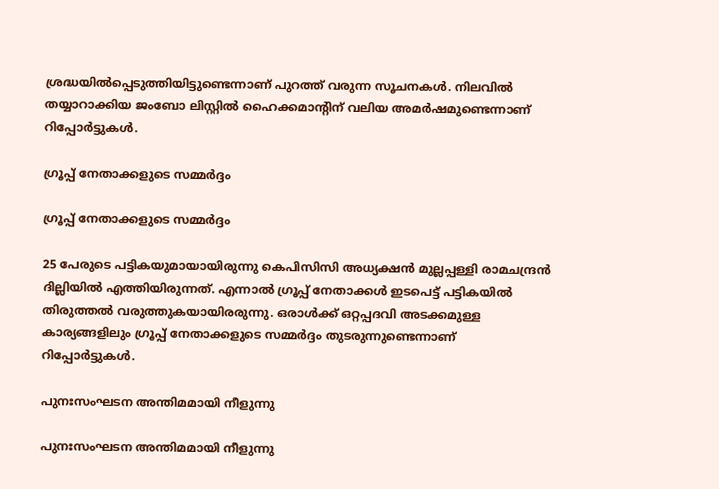ശ്രദ്ധയിൽപ്പെടുത്തിയിട്ടുണ്ടെന്നാണ് പുറത്ത് വരുന്ന സൂചനകൾ. നിലവിൽ തയ്യാറാക്കിയ ജംബോ ലിസ്റ്റിൽ ഹൈക്കമാന്‍റിന് വലിയ അമര്‍ഷമുണ്ടെന്നാണ് റിപ്പോർട്ടുകൾ.

ഗ്രൂപ്പ് നേതാക്കളുടെ സമ്മർദ്ദം

ഗ്രൂപ്പ് നേതാക്കളുടെ സമ്മർദ്ദം

25 പേരുടെ പട്ടികയുമായായിരുന്നു കെപിസിസി അധ്യക്ഷൻ മുല്ലപ്പള്ളി രാമചന്ദ്രൻ ദില്ലിയിൽ എത്തിയിരുന്നത്. എന്നാൽ ഗ്രൂപ്പ് നേതാക്കൾ ഇടപെട്ട് പട്ടികയിൽ തിരുത്തൽ വരുത്തുകയായിരരുന്നു. ഒരാൾക്ക് ഒറ്റപ്പദവി അടക്കമുള്ള കാര്യങ്ങളിലും ഗ്രൂപ്പ് നേതാക്കളുടെ സമ്മർദ്ദം തുടരുന്നുണ്ടെന്നാണ് റിപ്പോർട്ടുകൾ.

പുനഃസംഘടന അന്തിമമായി നീളുന്നു

പുനഃസംഘടന അന്തിമമായി നീളുന്നു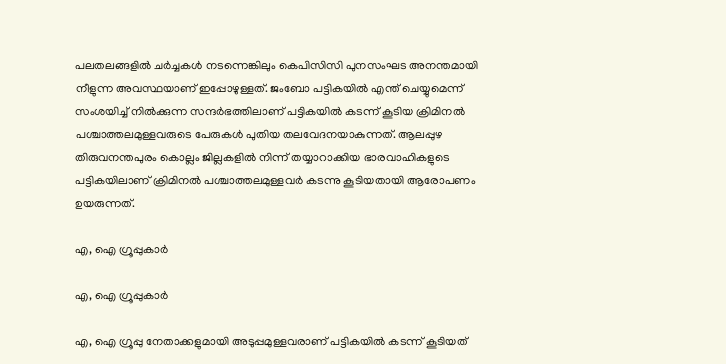പലതലങ്ങളിൽ ചര്‍ച്ചകൾ നടന്നെങ്കിലും കെപിസിസി പുനസംഘട അനന്തമായി നീളുന്ന അവസ്ഥയാണ് ഇപ്പോഴുള്ളത്. ജംബോ പട്ടികയിൽ എന്ത് ചെയ്യുമെന്ന് സംശയിച്ച് നിൽക്കുന്ന സന്ദർഭത്തിലാണ് പട്ടികയിൽ കടന്ന് കൂടിയ ക്രിമിനൽ പശ്ചാത്തലമുള്ളവരുടെ പേരുകൾ പുതിയ തലവേദനയാകുന്നത്. ആലപ്പുഴ തിരുവനന്തപുരം കൊല്ലം ജില്ലകളിൽ നിന്ന് തയ്യാറാക്കിയ ഭാരവാഹികളുടെ പട്ടികയിലാണ് ക്രിമിനൽ പശ്ചാത്തലമുള്ളവർ കടന്നു കൂടിയതായി ആരോപണം ഉയരുന്നത്.

എ, ഐ ഗ്രൂപ്പുകാർ

എ, ഐ ഗ്രൂപ്പുകാർ

എ, ഐ ഗ്രൂപ്പു നേതാക്കളുമായി അടുപ്പമുള്ളവരാണ് പട്ടികയിൽ കടന്ന് കൂടിയത്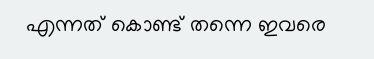എന്നത് കൊണ്ട് തന്നെ ഇവരെ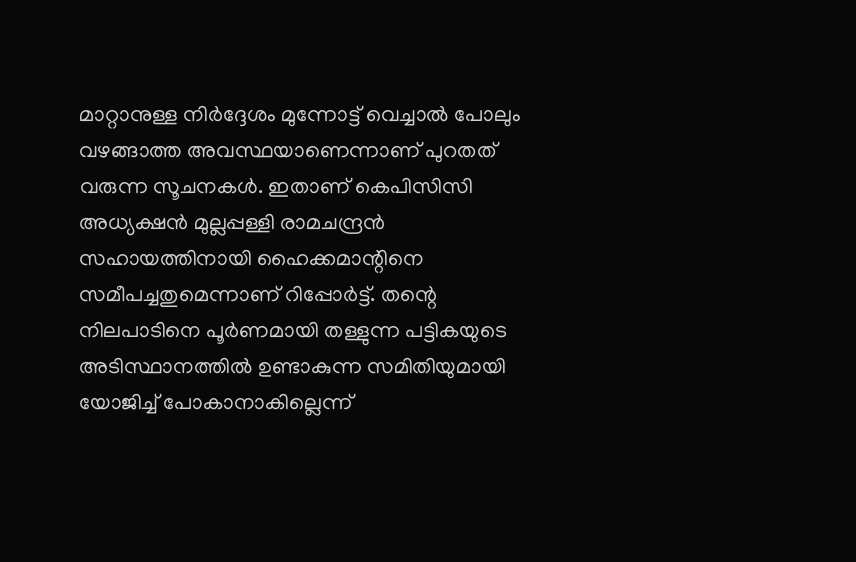മാറ്റാനുള്ള നിർദ്ദേശം മുന്നോട്ട് വെച്ചാൽ പോലും വഴങ്ങാത്ത അവസ്ഥയാണെന്നാണ് പുറതത് വരുന്ന സൂചനകൾ. ഇതാണ് കെപിസിസി അധ്യക്ഷൻ മുല്ലപ്പള്ളി രാമചന്ദ്രൻ സഹായത്തിനായി ഹൈക്കമാന്റിനെ സമീപച്ചതുമെന്നാണ് റിപ്പോർട്ട്. തന്റെ നിലപാടിനെ പൂര്‍ണമായി തള്ളുന്ന പട്ടികയുടെ അടിസ്ഥാനത്തില്‍ ഉണ്ടാകുന്ന സമിതിയുമായി യോജിച്ച് പോകാനാകില്ലെന്ന്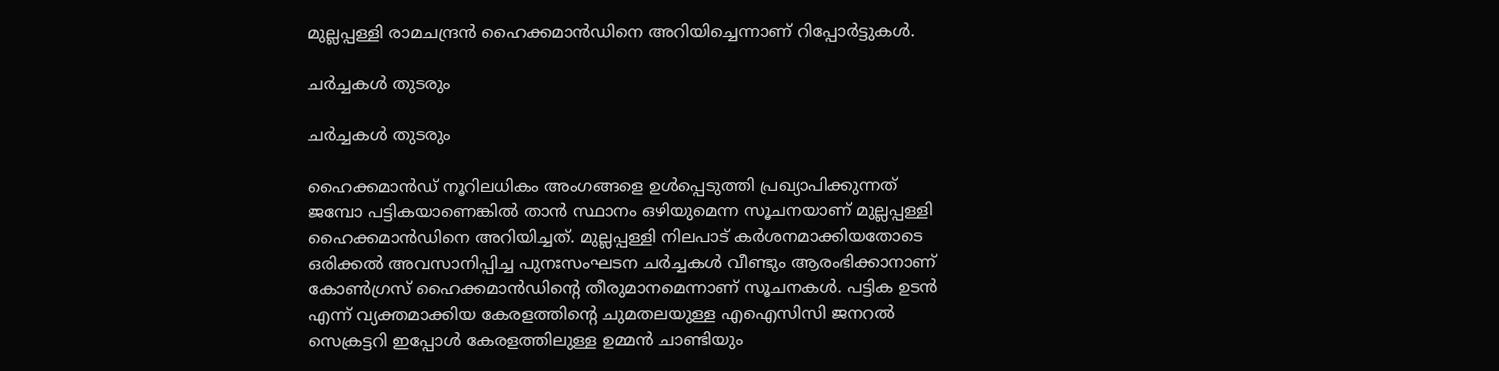മുല്ലപ്പള്ളി രാമചന്ദ്രന്‍ ഹൈക്കമാന്‍ഡിനെ അറിയിച്ചെന്നാണ് റിപ്പോർട്ടുകൾ.

ചർച്ചകൾ തുടരും

ചർച്ചകൾ തുടരും

ഹൈക്കമാന്‍ഡ് നൂറിലധികം അംഗങ്ങളെ ഉള്‍പ്പെടുത്തി പ്രഖ്യാപിക്കുന്നത് ജമ്പോ പട്ടികയാണെങ്കില്‍ താന്‍ സ്ഥാനം ഒഴിയുമെന്ന സൂചനയാണ് മുല്ലപ്പള്ളി ഹൈക്കമാന്‍ഡിനെ അറിയിച്ചത്. മുല്ലപ്പള്ളി നിലപാട് കര്‍ശനമാക്കിയതോടെ ഒരിക്കല്‍ അവസാനിപ്പിച്ച പുനഃസംഘടന ചര്‍ച്ചകള്‍ വീണ്ടും ആരംഭിക്കാനാണ് കോണ്‍ഗ്രസ് ഹൈക്കമാന്‍ഡിന്റെ തീരുമാനമെന്നാണ് സൂചനകൾ. പട്ടിക ഉടന്‍ എന്ന് വ്യക്തമാക്കിയ കേരളത്തിന്റെ ചുമതലയുള്ള എഐസിസി ജനറല്‍ സെക്രട്ടറി ഇപ്പോള്‍ കേരളത്തിലുള്ള ഉമ്മന്‍ ചാണ്ടിയും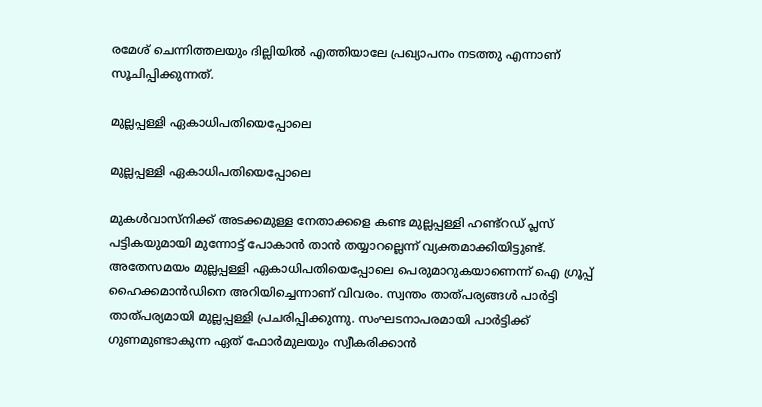രമേശ് ചെന്നിത്തലയും ദില്ലിയില്‍ എത്തിയാലേ പ്രഖ്യാപനം നടത്തു എന്നാണ് സൂചിപ്പിക്കുന്നത്.

മുല്ലപ്പള്ളി ഏകാധിപതിയെപ്പോലെ

മുല്ലപ്പള്ളി ഏകാധിപതിയെപ്പോലെ

മുകള്‍വാസ്‌നിക്ക് അടക്കമുള്ള നേതാക്കളെ കണ്ട മുല്ലപ്പള്ളി ഹണ്ട്‌റഡ് പ്ലസ് പട്ടികയുമായി മുന്നോട്ട് പോകാന്‍ താന്‍ തയ്യാറല്ലെന്ന് വ്യക്തമാക്കിയിട്ടുണ്ട്. അതേസമയം മുല്ലപ്പള്ളി ഏകാധിപതിയെപ്പോലെ പെരുമാറുകയാണെന്ന് ഐ ഗ്രൂപ്പ് ഹൈക്കമാന്‍ഡിനെ അറിയിച്ചെന്നാണ് വിവരം. സ്വന്തം താത്പര്യങ്ങള്‍ പാര്‍ട്ടി താത്പര്യമായി മുല്ലപ്പള്ളി പ്രചരിപ്പിക്കുന്നു. സംഘടനാപരമായി പാര്‍ട്ടിക്ക് ഗുണമുണ്ടാകുന്ന ഏത് ഫോര്‍മുലയും സ്വീകരിക്കാന്‍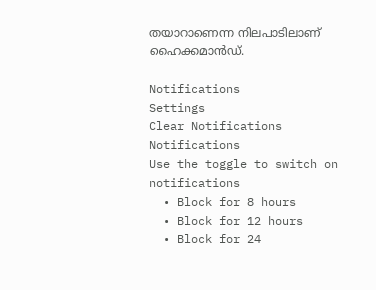തയാറാണെന്ന നിലപാടിലാണ് ഹൈക്കമാന്‍ഡ്.

Notifications
Settings
Clear Notifications
Notifications
Use the toggle to switch on notifications
  • Block for 8 hours
  • Block for 12 hours
  • Block for 24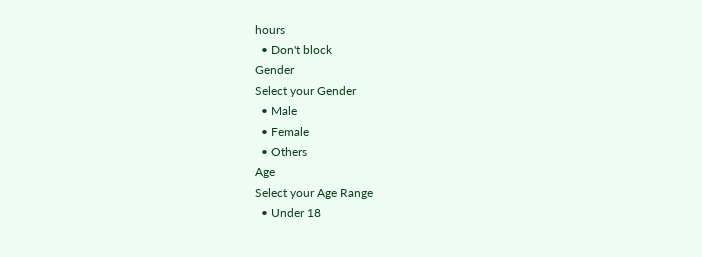hours
  • Don't block
Gender
Select your Gender
  • Male
  • Female
  • Others
Age
Select your Age Range
  • Under 18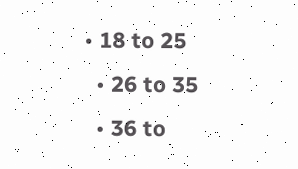• 18 to 25
  • 26 to 35
  • 36 to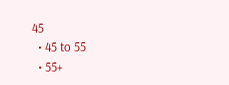45
  • 45 to 55
  • 55+